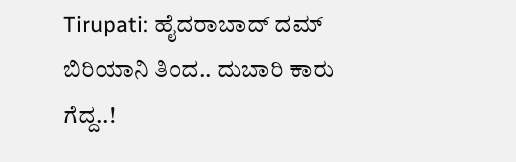Tirupati: ಹೈದರಾಬಾದ್ ದಮ್ ಬಿರಿಯಾನಿ ತಿಂದ.. ದುಬಾರಿ ಕಾರು ಗೆದ್ದ..!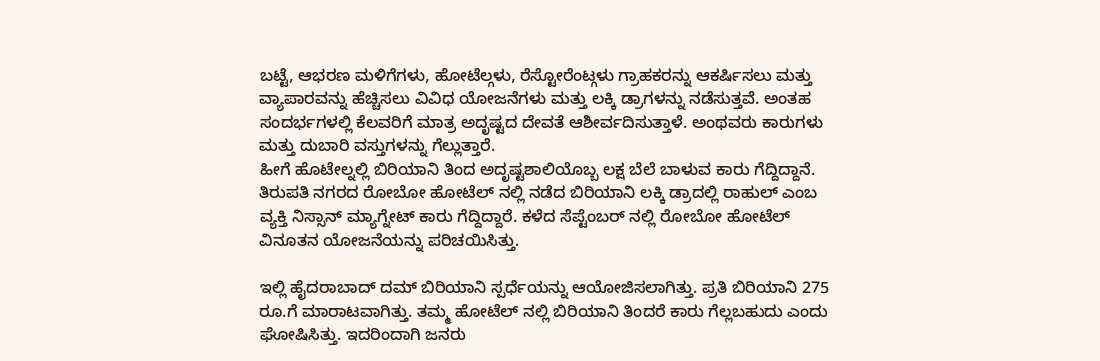ಬಟ್ಟೆ, ಆಭರಣ ಮಳಿಗೆಗಳು, ಹೋಟೆಲ್ಗಳು, ರೆಸ್ಟೋರೆಂಟ್ಗಳು ಗ್ರಾಹಕರನ್ನು ಆಕರ್ಷಿಸಲು ಮತ್ತು ವ್ಯಾಪಾರವನ್ನು ಹೆಚ್ಚಿಸಲು ವಿವಿಧ ಯೋಜನೆಗಳು ಮತ್ತು ಲಕ್ಕಿ ಡ್ರಾಗಳನ್ನು ನಡೆಸುತ್ತವೆ. ಅಂತಹ ಸಂದರ್ಭಗಳಲ್ಲಿ ಕೆಲವರಿಗೆ ಮಾತ್ರ ಅದೃಷ್ಟದ ದೇವತೆ ಆಶೀರ್ವದಿಸುತ್ತಾಳೆ. ಅಂಥವರು ಕಾರುಗಳು ಮತ್ತು ದುಬಾರಿ ವಸ್ತುಗಳನ್ನು ಗೆಲ್ಲುತ್ತಾರೆ.
ಹೀಗೆ ಹೊಟೇಲ್ನಲ್ಲಿ ಬಿರಿಯಾನಿ ತಿಂದ ಅದೃಷ್ಟಶಾಲಿಯೊಬ್ಬ ಲಕ್ಷ ಬೆಲೆ ಬಾಳುವ ಕಾರು ಗೆದ್ದಿದ್ದಾನೆ. ತಿರುಪತಿ ನಗರದ ರೋಬೋ ಹೋಟೆಲ್ ನಲ್ಲಿ ನಡೆದ ಬಿರಿಯಾನಿ ಲಕ್ಕಿ ಡ್ರಾದಲ್ಲಿ ರಾಹುಲ್ ಎಂಬ ವ್ಯಕ್ತಿ ನಿಸ್ಸಾನ್ ಮ್ಯಾಗ್ನೇಟ್ ಕಾರು ಗೆದ್ದಿದ್ದಾರೆ. ಕಳೆದ ಸೆಪ್ಟೆಂಬರ್ ನಲ್ಲಿ ರೋಬೋ ಹೋಟೆಲ್ ವಿನೂತನ ಯೋಜನೆಯನ್ನು ಪರಿಚಯಿಸಿತ್ತು.

ಇಲ್ಲಿ ಹೈದರಾಬಾದ್ ದಮ್ ಬಿರಿಯಾನಿ ಸ್ಪರ್ಧೆಯನ್ನು ಆಯೋಜಿಸಲಾಗಿತ್ತು. ಪ್ರತಿ ಬಿರಿಯಾನಿ 275 ರೂ.ಗೆ ಮಾರಾಟವಾಗಿತ್ತು. ತಮ್ಮ ಹೋಟೆಲ್ ನಲ್ಲಿ ಬಿರಿಯಾನಿ ತಿಂದರೆ ಕಾರು ಗೆಲ್ಲಬಹುದು ಎಂದು ಘೋಷಿಸಿತ್ತು. ಇದರಿಂದಾಗಿ ಜನರು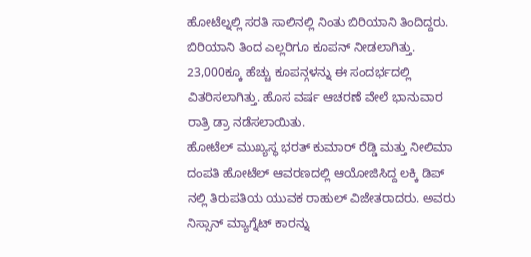ಹೋಟೆಲ್ನಲ್ಲಿ ಸರತಿ ಸಾಲಿನಲ್ಲಿ ನಿಂತು ಬಿರಿಯಾನಿ ತಿಂದಿದ್ದರು. ಬಿರಿಯಾನಿ ತಿಂದ ಎಲ್ಲರಿಗೂ ಕೂಪನ್ ನೀಡಲಾಗಿತ್ತು. 23,000ಕ್ಕೂ ಹೆಚ್ಚು ಕೂಪನ್ಗಳನ್ನು ಈ ಸಂದರ್ಭದಲ್ಲಿ ವಿತರಿಸಲಾಗಿತ್ತು. ಹೊಸ ವರ್ಷ ಆಚರಣೆ ವೇಲೆ ಭಾನುವಾರ ರಾತ್ರಿ ಡ್ರಾ ನಡೆಸಲಾಯಿತು.
ಹೋಟೆಲ್ ಮುಖ್ಯಸ್ಥ ಭರತ್ ಕುಮಾರ್ ರೆಡ್ಡಿ ಮತ್ತು ನೀಲಿಮಾ ದಂಪತಿ ಹೋಟೆಲ್ ಆವರಣದಲ್ಲಿ ಆಯೋಜಿಸಿದ್ದ ಲಕ್ಕಿ ಡಿಪ್ ನಲ್ಲಿ ತಿರುಪತಿಯ ಯುವಕ ರಾಹುಲ್ ವಿಜೇತರಾದರು. ಅವರು ನಿಸ್ಸಾನ್ ಮ್ಯಾಗ್ನೆಟ್ ಕಾರನ್ನು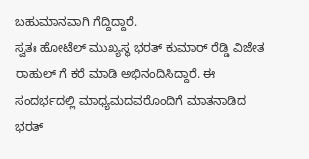ಬಹುಮಾನವಾಗಿ ಗೆದ್ದಿದ್ದಾರೆ.
ಸ್ವತಃ ಹೋಟೆಲ್ ಮುಖ್ಯಸ್ಥ ಭರತ್ ಕುಮಾರ್ ರೆಡ್ಡಿ ವಿಜೇತ ರಾಹುಲ್ ಗೆ ಕರೆ ಮಾಡಿ ಅಭಿನಂದಿಸಿದ್ದಾರೆ. ಈ ಸಂದರ್ಭದಲ್ಲಿ ಮಾಧ್ಯಮದವರೊಂದಿಗೆ ಮಾತನಾಡಿದ ಭರತ್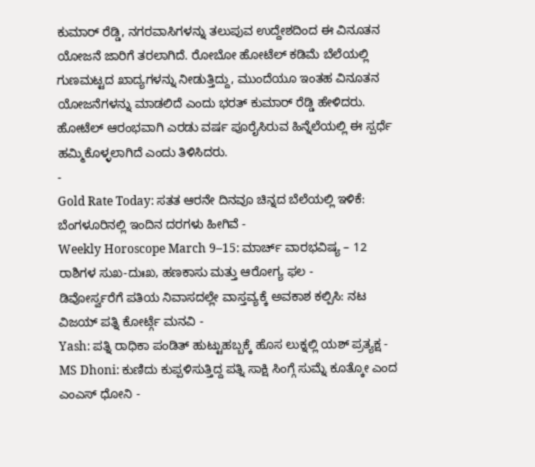ಕುಮಾರ್ ರೆಡ್ಡಿ, ನಗರವಾಸಿಗಳನ್ನು ತಲುಪುವ ಉದ್ದೇಶದಿಂದ ಈ ವಿನೂತನ ಯೋಜನೆ ಜಾರಿಗೆ ತರಲಾಗಿದೆ. ರೋಬೋ ಹೋಟೆಲ್ ಕಡಿಮೆ ಬೆಲೆಯಲ್ಲಿ ಗುಣಮಟ್ಟದ ಖಾದ್ಯಗಳನ್ನು ನೀಡುತ್ತಿದ್ದು, ಮುಂದೆಯೂ ಇಂತಹ ವಿನೂತನ ಯೋಜನೆಗಳನ್ನು ಮಾಡಲಿದೆ ಎಂದು ಭರತ್ ಕುಮಾರ್ ರೆಡ್ಡಿ ಹೇಳಿದರು. ಹೋಟೆಲ್ ಆರಂಭವಾಗಿ ಎರಡು ವರ್ಷ ಪೂರೈಸಿರುವ ಹಿನ್ನೆಲೆಯಲ್ಲಿ ಈ ಸ್ಪರ್ಧೆ ಹಮ್ಮಿಕೊಳ್ಳಲಾಗಿದೆ ಎಂದು ತಿಳಿಸಿದರು.
-
Gold Rate Today: ಸತತ ಆರನೇ ದಿನವೂ ಚಿನ್ನದ ಬೆಲೆಯಲ್ಲಿ ಇಳಿಕೆ: ಬೆಂಗಳೂರಿನಲ್ಲಿ ಇಂದಿನ ದರಗಳು ಹೀಗಿವೆ -
Weekly Horoscope March 9–15: ಮಾರ್ಚ್ ವಾರಭವಿಷ್ಯ – 12 ರಾಶಿಗಳ ಸುಖ-ದುಃಖ, ಹಣಕಾಸು ಮತ್ತು ಆರೋಗ್ಯ ಫಲ -
ಡಿವೋರ್ಸ್ವರೆಗೆ ಪತಿಯ ನಿವಾಸದಲ್ಲೇ ವಾಸ್ತವ್ಯಕ್ಕೆ ಅವಕಾಶ ಕಲ್ಪಿಸಿ: ನಟ ವಿಜಯ್ ಪತ್ನಿ ಕೋರ್ಟ್ಗೆ ಮನವಿ -
Yash: ಪತ್ನಿ ರಾಧಿಕಾ ಪಂಡಿತ್ ಹುಟ್ಟುಹಬ್ಬಕ್ಕೆ ಹೊಸ ಲುಕ್ನಲ್ಲಿ ಯಶ್ ಪ್ರತ್ಯಕ್ಷ -
MS Dhoni: ಕುಣಿದು ಕುಪ್ಪಳಿಸುತ್ತಿದ್ದ ಪತ್ನಿ ಸಾಕ್ಷಿ ಸಿಂಗ್ಗೆ ಸುಮ್ನೆ ಕೂತ್ಕೋ ಎಂದ ಎಂಎಸ್ ಧೋನಿ -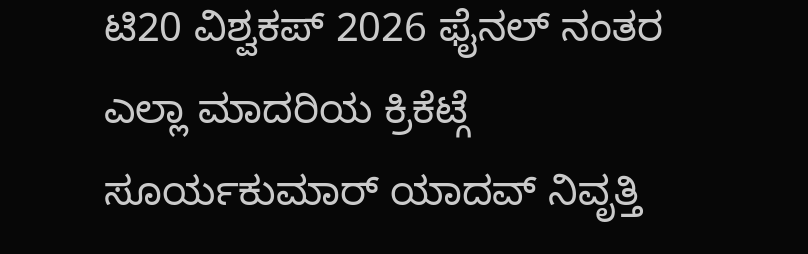ಟಿ20 ವಿಶ್ವಕಪ್ 2026 ಫೈನಲ್ ನಂತರ ಎಲ್ಲಾ ಮಾದರಿಯ ಕ್ರಿಕೆಟ್ಗೆ ಸೂರ್ಯಕುಮಾರ್ ಯಾದವ್ ನಿವೃತ್ತಿ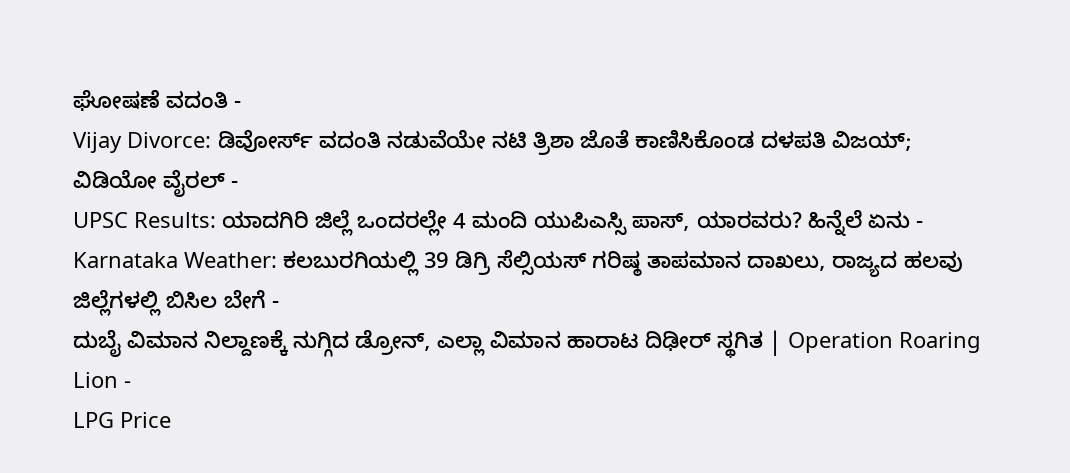ಘೋಷಣೆ ವದಂತಿ -
Vijay Divorce: ಡಿವೋರ್ಸ್ ವದಂತಿ ನಡುವೆಯೇ ನಟಿ ತ್ರಿಶಾ ಜೊತೆ ಕಾಣಿಸಿಕೊಂಡ ದಳಪತಿ ವಿಜಯ್; ವಿಡಿಯೋ ವೈರಲ್ -
UPSC Results: ಯಾದಗಿರಿ ಜಿಲ್ಲೆ ಒಂದರಲ್ಲೇ 4 ಮಂದಿ ಯುಪಿಎಸ್ಸಿ ಪಾಸ್, ಯಾರವರು? ಹಿನ್ನೆಲೆ ಏನು -
Karnataka Weather: ಕಲಬುರಗಿಯಲ್ಲಿ 39 ಡಿಗ್ರಿ ಸೆಲ್ಸಿಯಸ್ ಗರಿಷ್ಠ ತಾಪಮಾನ ದಾಖಲು, ರಾಜ್ಯದ ಹಲವು ಜಿಲ್ಲೆಗಳಲ್ಲಿ ಬಿಸಿಲ ಬೇಗೆ -
ದುಬೈ ವಿಮಾನ ನಿಲ್ದಾಣಕ್ಕೆ ನುಗ್ಗಿದ ಡ್ರೋನ್, ಎಲ್ಲಾ ವಿಮಾನ ಹಾರಾಟ ದಿಢೀರ್ ಸ್ಥಗಿತ | Operation Roaring Lion -
LPG Price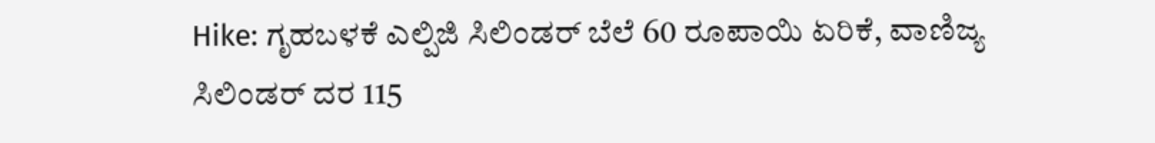Hike: ಗೃಹಬಳಕೆ ಎಲ್ಪಿಜಿ ಸಿಲಿಂಡರ್ ಬೆಲೆ 60 ರೂಪಾಯಿ ಏರಿಕೆ, ವಾಣಿಜ್ಯ ಸಿಲಿಂಡರ್ ದರ 115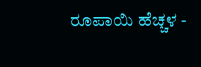ರೂಪಾಯಿ ಹೆಚ್ಚಳ -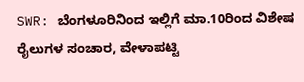SWR: ಬೆಂಗಳೂರಿನಿಂದ ಇಲ್ಲಿಗೆ ಮಾ.10ರಿಂದ ವಿಶೇಷ ರೈಲುಗಳ ಸಂಚಾರ, ವೇಳಾಪಟ್ಟಿ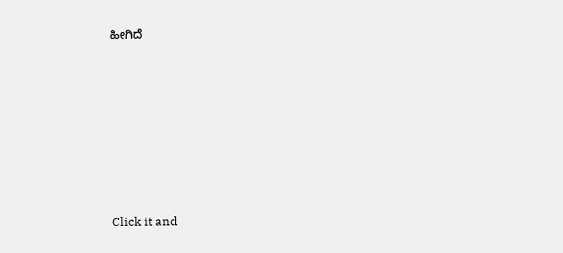ಹೀಗಿದೆ












Click it and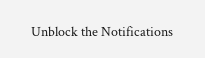Unblock the Notifications